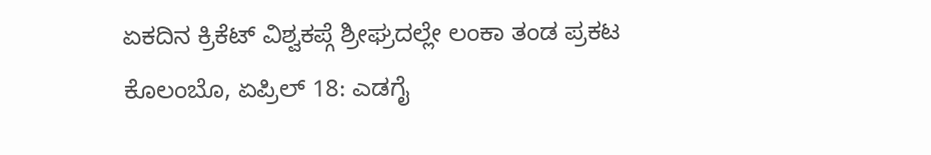ಏಕದಿನ ಕ್ರಿಕೆಟ್ ವಿಶ್ವಕಪ್ಗೆ ಶ್ರೀಘ್ರದಲ್ಲೇ ಲಂಕಾ ತಂಡ ಪ್ರಕಟ
ಕೊಲಂಬೊ, ಏಪ್ರಿಲ್ 18: ಎಡಗೈ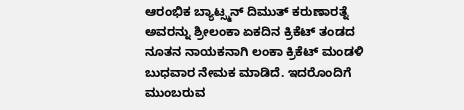ಆರಂಭಿಕ ಬ್ಯಾಟ್ಸ್ಮನ್ ದಿಮುತ್ ಕರುಣಾರತ್ನೆ ಅವರನ್ನು ಶ್ರೀಲಂಕಾ ಏಕದಿನ ಕ್ರಿಕೆಟ್ ತಂಡದ ನೂತನ ನಾಯಕನಾಗಿ ಲಂಕಾ ಕ್ರಿಕೆಟ್ ಮಂಡಳಿ ಬುಧವಾರ ನೇಮಕ ಮಾಡಿದೆ. ಇದರೊಂದಿಗೆ ಮುಂಬರುವ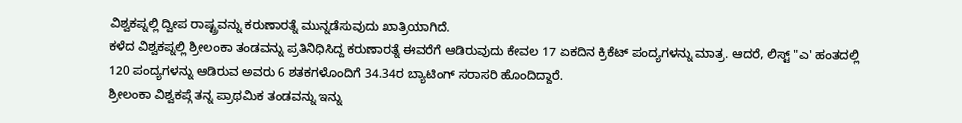ವಿಶ್ವಕಪ್ನಲ್ಲಿ ದ್ವೀಪ ರಾಷ್ಟ್ರವನ್ನು ಕರುಣಾರತ್ನೆ ಮುನ್ನಡೆಸುವುದು ಖಾತ್ರಿಯಾಗಿದೆ.
ಕಳೆದ ವಿಶ್ವಕಪ್ನಲ್ಲಿ ಶ್ರೀಲಂಕಾ ತಂಡವನ್ನು ಪ್ರತಿನಿಧಿಸಿದ್ದ ಕರುಣಾರತ್ನೆ ಈವರೆಗೆ ಆಡಿರುವುದು ಕೇವಲ 17 ಏಕದಿನ ಕ್ರಿಕೆಟ್ ಪಂದ್ಯಗಳನ್ನು ಮಾತ್ರ. ಆದರೆ, ಲಿಸ್ಟ್ "ಎ' ಹಂತದಲ್ಲಿ 120 ಪಂದ್ಯಗಳನ್ನು ಆಡಿರುವ ಅವರು 6 ಶತಕಗಳೊಂದಿಗೆ 34.34ರ ಬ್ಯಾಟಿಂಗ್ ಸರಾಸರಿ ಹೊಂದಿದ್ದಾರೆ.
ಶ್ರೀಲಂಕಾ ವಿಶ್ವಕಪ್ಗೆ ತನ್ನ ಪ್ರಾಥಮಿಕ ತಂಡವನ್ನು ಇನ್ನು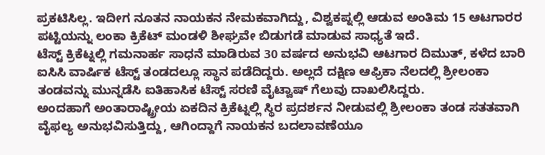ಪ್ರಕಟಿಸಿಲ್ಲ. ಇದೀಗ ನೂತನ ನಾಯಕನ ನೇಮಕವಾಗಿದ್ದು, ವಿಶ್ವಕಪ್ನಲ್ಲಿ ಆಡುವ ಅಂತಿಮ 15 ಆಟಗಾರರ ಪಟ್ಟಿಯನ್ನು ಲಂಕಾ ಕ್ರಿಕೆಟ್ ಮಂಡಳಿ ಶೀಘ್ರವೇ ಬಿಡುಗಡೆ ಮಾಡುವ ಸಾಧ್ಯತೆ ಇದೆ.
ಟೆಸ್ಟ್ ಕ್ರಿಕೆಟ್ನಲ್ಲಿ ಗಮನಾರ್ಹ ಸಾಧನೆ ಮಾಡಿರುವ 30 ವರ್ಷದ ಅನುಭವಿ ಆಟಗಾರ ದಿಮುತ್, ಕಳೆದ ಬಾರಿ ಐಸಿಸಿ ವಾರ್ಷಿಕ ಟೆಸ್ಟ್ ತಂಡದಲ್ಲೂ ಸ್ಥಾನ ಪಡೆದಿದ್ದರು. ಅಲ್ಲದೆ ದಕ್ಷಿಣ ಆಫ್ರಿಕಾ ನೆಲದಲ್ಲಿ ಶ್ರೀಲಂಕಾ ತಂಡವನ್ನು ಮುನ್ನಡೆಸಿ ಐತಿಹಾಸಿಕ ಟೆಸ್ಟ್ ಸರಣಿ ವೈಟ್ವಾಷ್ ಗೆಲುವು ದಾಖಲಿಸಿದ್ದರು.
ಅಂದಹಾಗೆ ಅಂತಾರಾಷ್ಟ್ರೀಯ ಏಕದಿನ ಕ್ರಿಕೆಟ್ನಲ್ಲಿ ಸ್ಥಿರ ಪ್ರದರ್ಶನ ನೀಡುವಲ್ಲಿ ಶ್ರೀಲಂಕಾ ತಂಡ ಸತತವಾಗಿ ವೈಫಲ್ಯ ಅನುಭವಿಸುತ್ತಿದ್ದು, ಆಗಿಂದ್ದಾಗೆ ನಾಯಕನ ಬದಲಾವಣೆಯೂ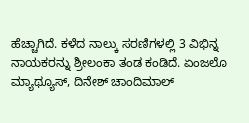ಹೆಚ್ಚಾಗಿದೆ. ಕಳೆದ ನಾಲ್ಕು ಸರಣಿಗಳಲ್ಲಿ 3 ವಿಭಿನ್ನ ನಾಯಕರನ್ನು ಶ್ರೀಲಂಕಾ ತಂಡ ಕಂಡಿದೆ. ಏಂಜಲೊ ಮ್ಯಾಥ್ಯೂಸ್, ದಿನೇಶ್ ಚಾಂದಿಮಾಲ್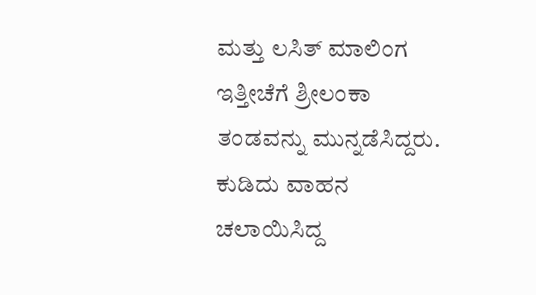ಮತ್ತು ಲಸಿತ್ ಮಾಲಿಂಗ ಇತ್ತೀಚೆಗೆ ಶ್ರೀಲಂಕಾ ತಂಡವನ್ನು ಮುನ್ನಡೆಸಿದ್ದರು.
ಕುಡಿದು ವಾಹನ ಚಲಾಯಿಸಿದ್ದ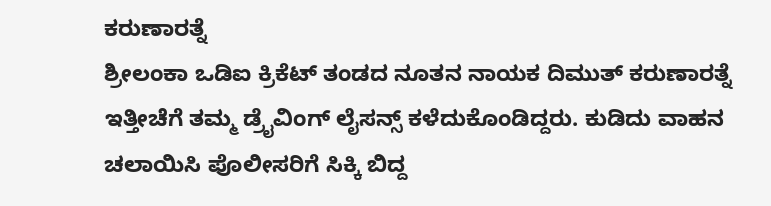ಕರುಣಾರತ್ನೆ
ಶ್ರೀಲಂಕಾ ಒಡಿಐ ಕ್ರಿಕೆಟ್ ತಂಡದ ನೂತನ ನಾಯಕ ದಿಮುತ್ ಕರುಣಾರತ್ನೆ ಇತ್ತೀಚೆಗೆ ತಮ್ಮ ಡ್ರೈವಿಂಗ್ ಲೈಸನ್ಸ್ ಕಳೆದುಕೊಂಡಿದ್ದರು. ಕುಡಿದು ವಾಹನ ಚಲಾಯಿಸಿ ಪೊಲೀಸರಿಗೆ ಸಿಕ್ಕಿ ಬಿದ್ದ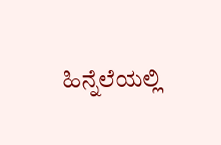ಹಿನ್ನೆಲೆಯಲ್ಲಿ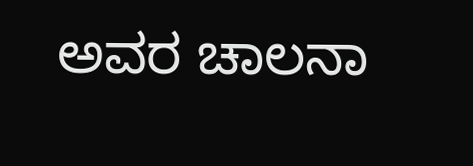ಅವರ ಚಾಲನಾ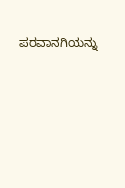ಪರವಾನಗಿಯನ್ನು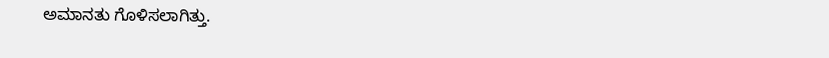ಅಮಾನತು ಗೊಳಿಸಲಾಗಿತ್ತು.